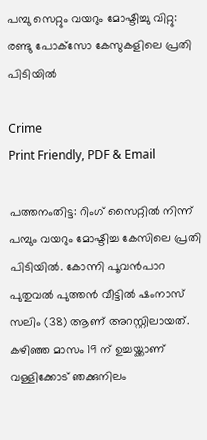പമ്പു സെറ്റും വയറും മോഷ്ടിച്ചു വിറ്റു: രണ്ടു പോക്‌സോ കേസുകളിലെ പ്രതി പിടിയിൽ

Crime
Print Friendly, PDF & Email

പത്തനംതിട്ട: റിംഗ് സൈറ്റിൽ നിന്ന് പമ്പും വയറും മോഷ്ടിച്ച കേസിലെ പ്രതി പിടിയിൽ. കോന്നി പൂവൻപാറ പുതുവൽ പുത്തൻ വീട്ടിൽ ഷംനാസ് സലിം (38) ആണ് അറസ്റ്റിലായത്. കഴിഞ്ഞ മാസം 19 ന് ഉച്ചയ്ക്കാണ് വള്ളിക്കോട് ഞക്കുനിലം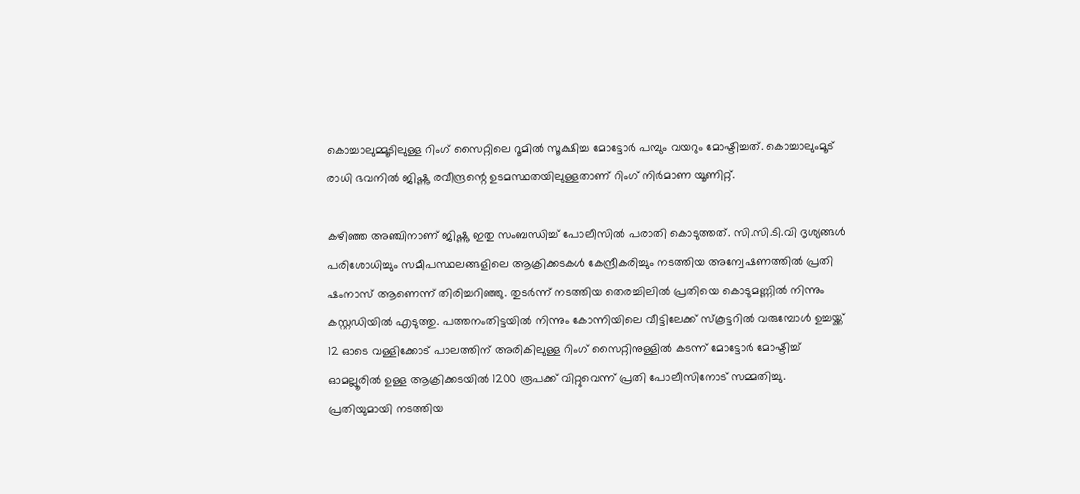കൊച്ചാലുമ്മൂടിലുള്ള റിംഗ് സൈറ്റിലെ റൂമിൽ സൂക്ഷിച്ച മോട്ടോർ പമ്പും വയറും മോഷ്ടിച്ചത്. കൊച്ചാലുംമൂട് രാധി ഭവനിൽ ജിഷ്ണു രവീന്ദ്രന്റെ ഉടമസ്ഥതയിലുള്ളതാണ് റിംഗ് നിർമാണ യൂണിറ്റ്.

കഴിഞ്ഞ അഞ്ചിനാണ് ജിഷ്ണു ഇതു സംബന്ധിച്ച് പോലീസിൽ പരാതി കൊടുത്തത്. സി.സി.ടി.വി ദൃശ്യങ്ങൾ പരിശോധിച്ചും സമീപസ്ഥലങ്ങളിലെ ആക്രിക്കടകൾ കേന്ദ്രീകരിച്ചും നടത്തിയ അന്വേഷണത്തിൽ പ്രതി ഷംനാസ് ആണെന്ന് തിരിച്ചറിഞ്ഞു. തുടർന്ന് നടത്തിയ തെരച്ചിലിൽ പ്രതിയെ കൊടുമണ്ണിൽ നിന്നും കസ്റ്റഡിയിൽ എടുത്തു. പത്തനംതിട്ടയിൽ നിന്നും കോന്നിയിലെ വീട്ടിലേക്ക് സ്‌കൂട്ടറിൽ വരുമ്പോൾ ഉച്ചയ്ക്ക് 12 ഓടെ വള്ളിക്കോട് പാലത്തിന് അരികിലുള്ള റിംഗ് സൈറ്റിനുള്ളിൽ കടന്ന് മോട്ടോർ മോഷ്ടിച്ച് ഓമല്ലൂരിൽ ഉള്ള ആക്രിക്കടയിൽ 1200 രൂപക്ക് വിറ്റുവെന്ന് പ്രതി പോലീസിനോട് സമ്മതിച്ചു. പ്രതിയുമായി നടത്തിയ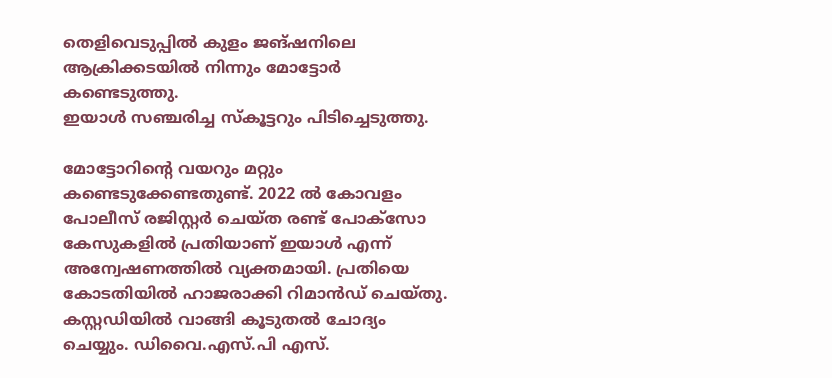തെളിവെടുപ്പിൽ കുളം ജങ്ഷനിലെ ആക്രിക്കടയിൽ നിന്നും മോട്ടോർ കണ്ടെടുത്തു.
ഇയാൾ സഞ്ചരിച്ച സ്‌കൂട്ടറും പിടിച്ചെടുത്തു.

മോട്ടോറിന്റെ വയറും മറ്റും കണ്ടെടുക്കേണ്ടതുണ്ട്. 2022 ൽ കോവളം പോലീസ് രജിസ്റ്റർ ചെയ്ത രണ്ട് പോക്‌സോ കേസുകളിൽ പ്രതിയാണ് ഇയാൾ എന്ന് അന്വേഷണത്തിൽ വ്യക്തമായി. പ്രതിയെ കോടതിയിൽ ഹാജരാക്കി റിമാൻഡ് ചെയ്തു. കസ്റ്റഡിയിൽ വാങ്ങി കൂടുതൽ ചോദ്യം ചെയ്യും. ഡിവൈ.എസ്.പി എസ്.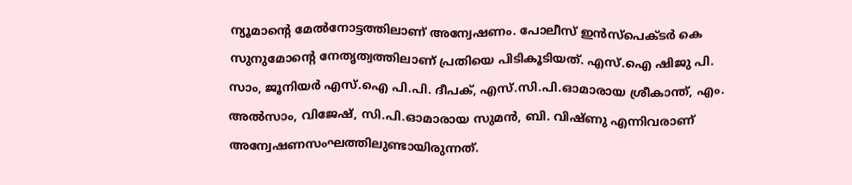ന്യൂമാന്റെ മേൽനോട്ടത്തിലാണ് അന്വേഷണം. പോലീസ് ഇൻസ്‌പെക്ടർ കെ സുനുമോന്റെ നേതൃത്വത്തിലാണ് പ്രതിയെ പിടികൂടിയത്. എസ്.ഐ ഷിജു പി. സാം, ജൂനിയർ എസ്.ഐ പി.പി. ദീപക്, എസ്.സി.പി.ഓമാരായ ശ്രീകാന്ത്, എം. അൽസാം, വിജേഷ്, സി.പി.ഓമാരായ സുമൻ, ബി. വിഷ്ണു എന്നിവരാണ് അന്വേഷണസംഘത്തിലുണ്ടായിരുന്നത്.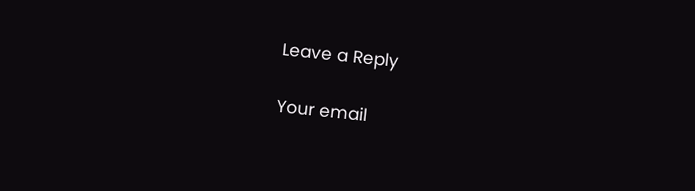Leave a Reply

Your email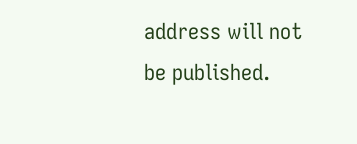address will not be published.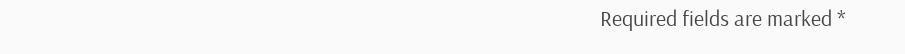Required fields are marked *